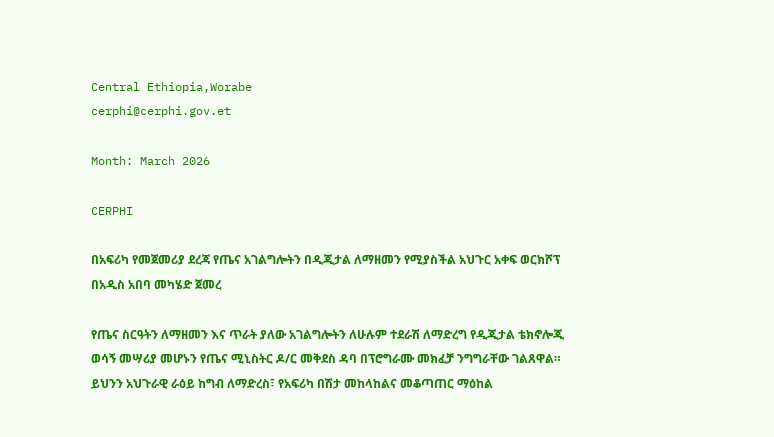Central Ethiopia,Worabe
cerphi@cerphi.gov.et

Month: March 2026

CERPHI

በአፍሪካ የመጀመሪያ ደረጃ የጤና አገልግሎትን በዲጂታል ለማዘመን የሚያስችል አህጉር አቀፍ ወርክሾፕ በአዲስ አበባ መካሄድ ጀመረ

የጤና ስርዓትን ለማዘመን እና ጥራት ያለው አገልግሎትን ለሁሉም ተደራሽ ለማድረግ የዲጂታል ቴክኖሎጂ ወሳኝ መሣሪያ መሆኑን የጤና ሚኒስትር ዶ/ር መቅደስ ዳባ በፕሮግራሙ መክፈቻ ንግግራቸው ገልጸዋል። ይህንን አህጉራዊ ራዕይ ከግብ ለማድረስ፣ የአፍሪካ በሽታ መከላከልና መቆጣጠር ማዕከል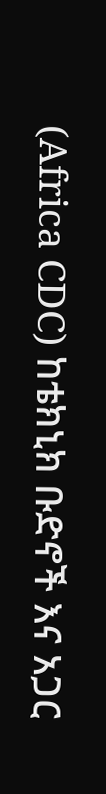(Africa CDC) ከቴክኒክ ቡድኖች እና አጋር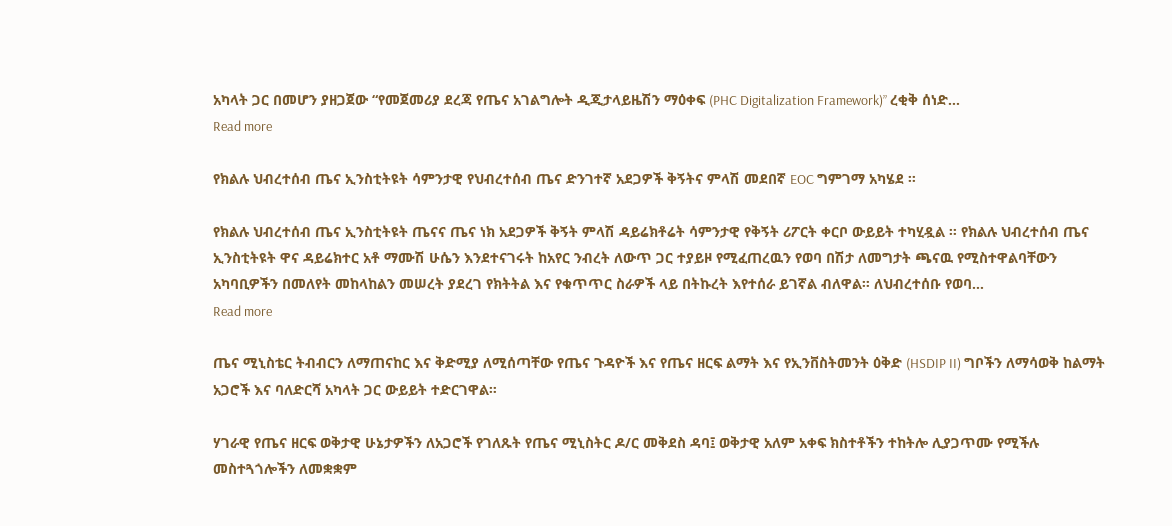አካላት ጋር በመሆን ያዘጋጀው “የመጀመሪያ ደረጃ የጤና አገልግሎት ዲጂታላይዜሽን ማዕቀፍ (PHC Digitalization Framework)” ረቂቅ ሰነድ…
Read more

የክልሉ ህብረተሰብ ጤና ኢንስቲትዩት ሳምንታዊ የህብረተሰብ ጤና ድንገተኛ አደጋዎች ቅኝትና ምላሽ መደበኛ EOC ግምገማ አካሄደ ፡፡

የክልሉ ህብረተሰብ ጤና ኢንስቲትዩት ጤናና ጤና ነክ አደጋዎች ቅኝት ምላሽ ዳይሬክቶሬት ሳምንታዊ የቅኝት ሪፖርት ቀርቦ ውይይት ተካሂዷል ፡፡ የክልሉ ህብረተሰብ ጤና ኢንስቲትዩት ዋና ዳይሬክተር አቶ ማሙሽ ሁሴን እንደተናገሩት ከአየር ንብረት ለውጥ ጋር ተያይዞ የሚፈጠረዉን የወባ በሽታ ለመግታት ጫናዉ የሚስተዋልባቸውን አካባቢዎችን በመለየት መከላከልን መሠረት ያደረገ የክትትል እና የቁጥጥር ስራዎች ላይ በትኩረት እየተሰራ ይገኛል ብለዋል። ለህብረተሰቡ የወባ…
Read more

ጤና ሚኒስቴር ትብብርን ለማጠናከር እና ቅድሚያ ለሚሰጣቸው የጤና ጉዳዮች እና የጤና ዘርፍ ልማት እና የኢንቨስትመንት ዕቅድ (HSDIP II) ግቦችን ለማሳወቅ ከልማት አጋሮች እና ባለድርሻ አካላት ጋር ውይይት ተድርገዋል።

ሃገራዊ የጤና ዘርፍ ወቅታዊ ሁኔታዎችን ለአጋሮች የገለጹት የጤና ሚኒስትር ዶ/ር መቅደስ ዳባ፤ ወቅታዊ አለም አቀፍ ክስተቶችን ተከትሎ ሊያጋጥሙ የሚችሉ መስተጓጎሎችን ለመቋቋም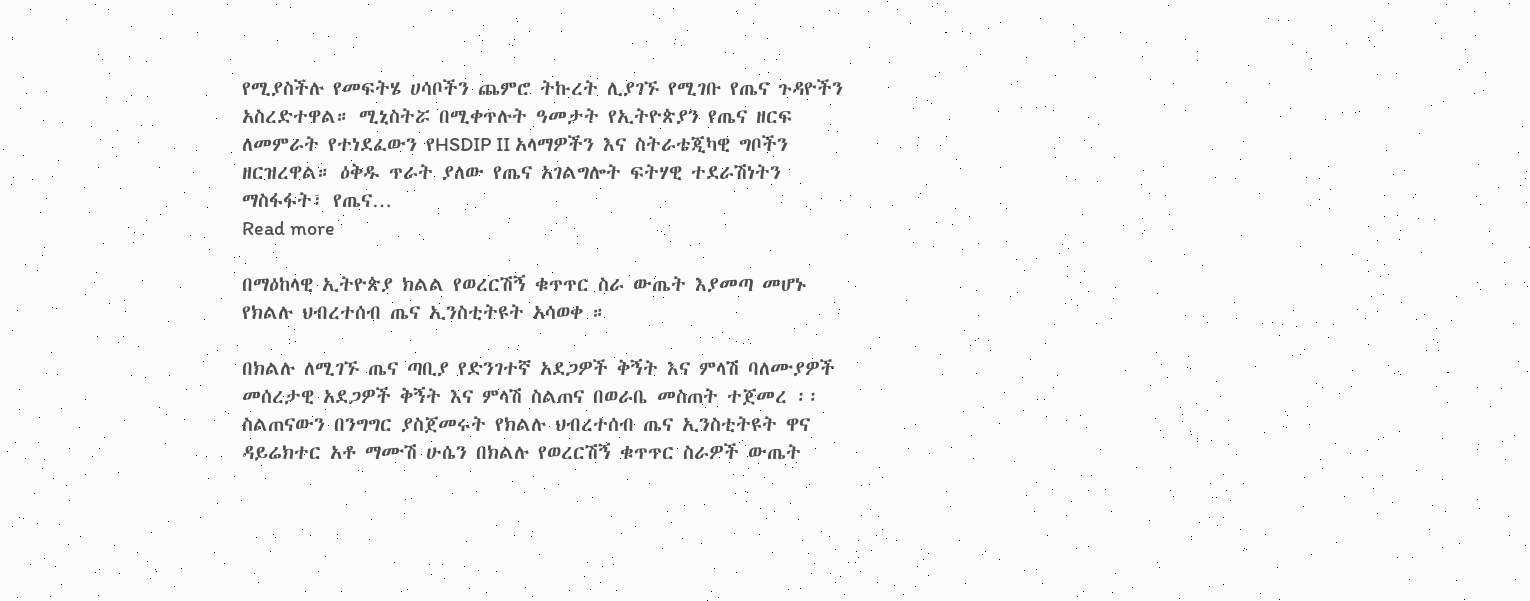የሚያስችሉ የመፍትሄ ሀሳቦችን ጨምሮ ትኩረት ሊያገኙ የሚገቡ የጤና ጉዳዮችን አስረድተዋል። ሚኒስትሯ በሚቀጥሉት ዓመታት የኢትዮጵያን የጤና ዘርፍ ለመምራት የተነደፈውን የHSDIP II አላማዎችን እና ስትራቴጂካዊ ግቦችን ዘርዝረዋል። ዕቅዱ ጥራት ያለው የጤና አገልግሎት ፍትሃዊ ተደራሽነትን ማስፋፋት፣ የጤና…
Read more

በማዕከላዊ ኢትዮጵያ ክልል የወረርሽኝ ቁጥጥር ስራ ውጤት እያመጣ መሆኑ የክልሉ ህብረተሰብ ጤና ኢንስቲትዩት አሳወቀ ።

በክልሉ ለሚገኙ ጤና ጣቢያ የድንገተኛ አደጋዎች ቅኝት እና ምላሽ ባለሙያዎች መሰረታዊ አደጋዎች ቅኝት እና ምላሽ ስልጠና በወራቤ መስጠት ተጀመረ ፡፡ ስልጠናውን በንግግር ያስጀመሩት የክልሉ ህብረተሰብ ጤና ኢንስቲትዩት ዋና ዳይሬክተር አቶ ማሙሽ ሁሴን በክልሉ የወረርሽኝ ቁጥጥር ስራዎች ውጤት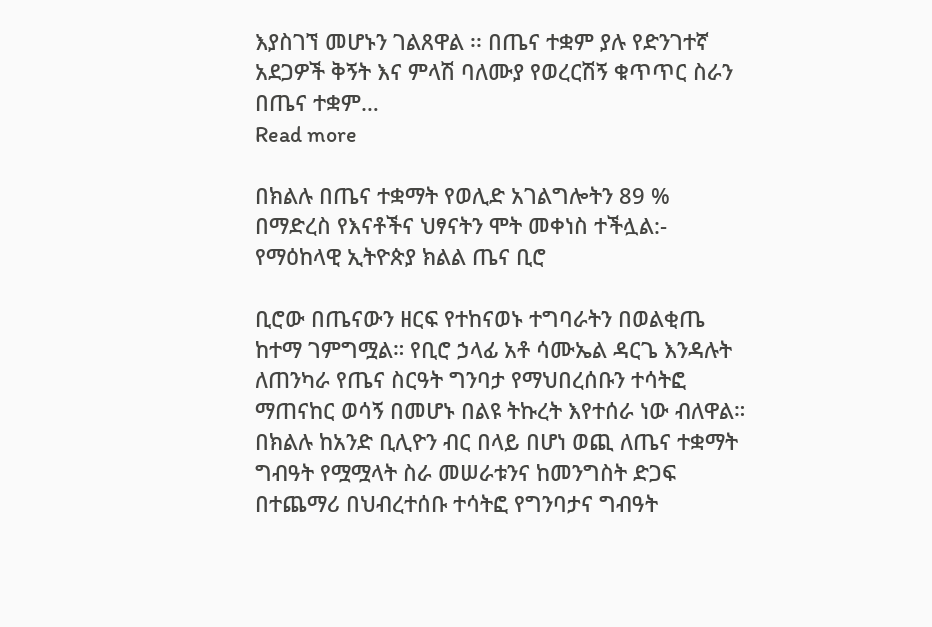እያስገኘ መሆኑን ገልጸዋል ፡፡ በጤና ተቋም ያሉ የድንገተኛ አደጋዎች ቅኝት እና ምላሽ ባለሙያ የወረርሽኝ ቁጥጥር ስራን በጤና ተቋም…
Read more

በክልሉ በጤና ተቋማት የወሊድ አገልግሎትን 89 % በማድረስ የእናቶችና ህፃናትን ሞት መቀነስ ተችሏል:- የማዕከላዊ ኢትዮጵያ ክልል ጤና ቢሮ

ቢሮው በጤናውን ዘርፍ የተከናወኑ ተግባራትን በወልቂጤ ከተማ ገምግሟል። የቢሮ ኃላፊ አቶ ሳሙኤል ዳርጌ እንዳሉት ለጠንካራ የጤና ስርዓት ግንባታ የማህበረሰቡን ተሳትፎ ማጠናከር ወሳኝ በመሆኑ በልዩ ትኩረት እየተሰራ ነው ብለዋል። በክልሉ ከአንድ ቢሊዮን ብር በላይ በሆነ ወጪ ለጤና ተቋማት ግብዓት የሟሟላት ስራ መሠራቱንና ከመንግስት ድጋፍ በተጨማሪ በህብረተሰቡ ተሳትፎ የግንባታና ግብዓት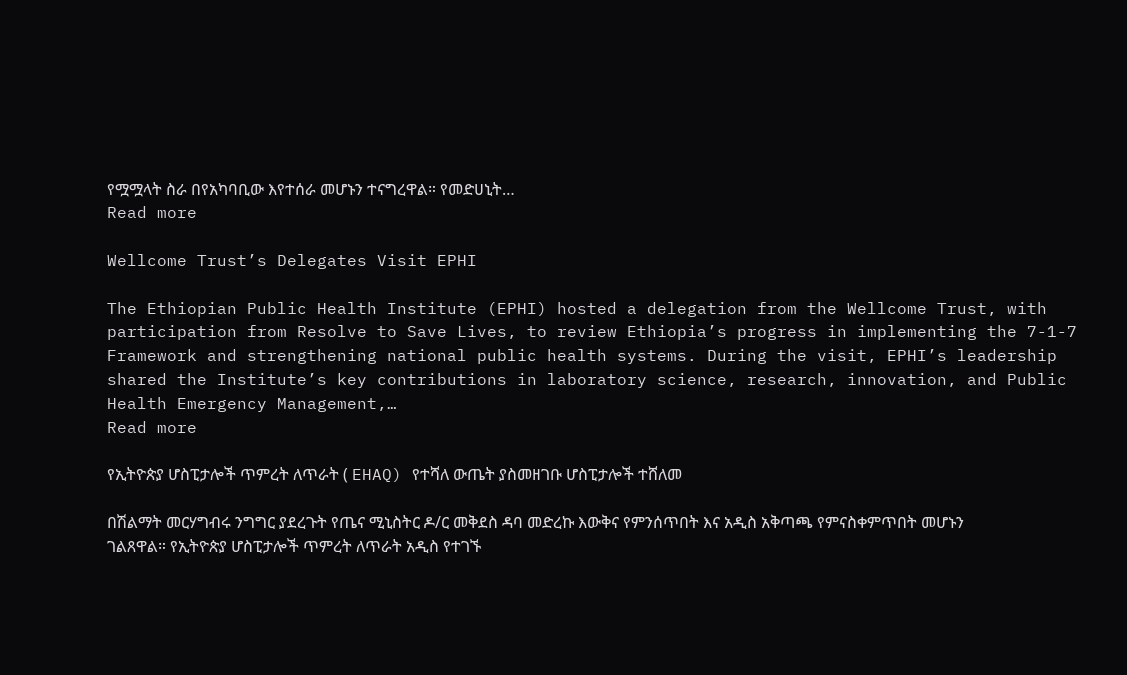የሟሟላት ስራ በየአካባቢው እየተሰራ መሆኑን ተናግረዋል። የመድሀኒት…
Read more

Wellcome Trust’s Delegates Visit EPHI

The Ethiopian Public Health Institute (EPHI) hosted a delegation from the Wellcome Trust, with participation from Resolve to Save Lives, to review Ethiopia’s progress in implementing the 7-1-7 Framework and strengthening national public health systems. During the visit, EPHI’s leadership shared the Institute’s key contributions in laboratory science, research, innovation, and Public Health Emergency Management,…
Read more

የኢትዮጵያ ሆስፒታሎች ጥምረት ለጥራት ( EHAQ) የተሻለ ውጤት ያስመዘገቡ ሆስፒታሎች ተሸለመ

በሽልማት መርሃግብሩ ንግግር ያደረጉት የጤና ሚኒስትር ዶ/ር መቅደስ ዳባ መድረኩ እውቅና የምንሰጥበት እና አዲስ አቅጣጫ የምናስቀምጥበት መሆኑን ገልጸዋል። የኢትዮጵያ ሆስፒታሎች ጥምረት ለጥራት አዲስ የተገኙ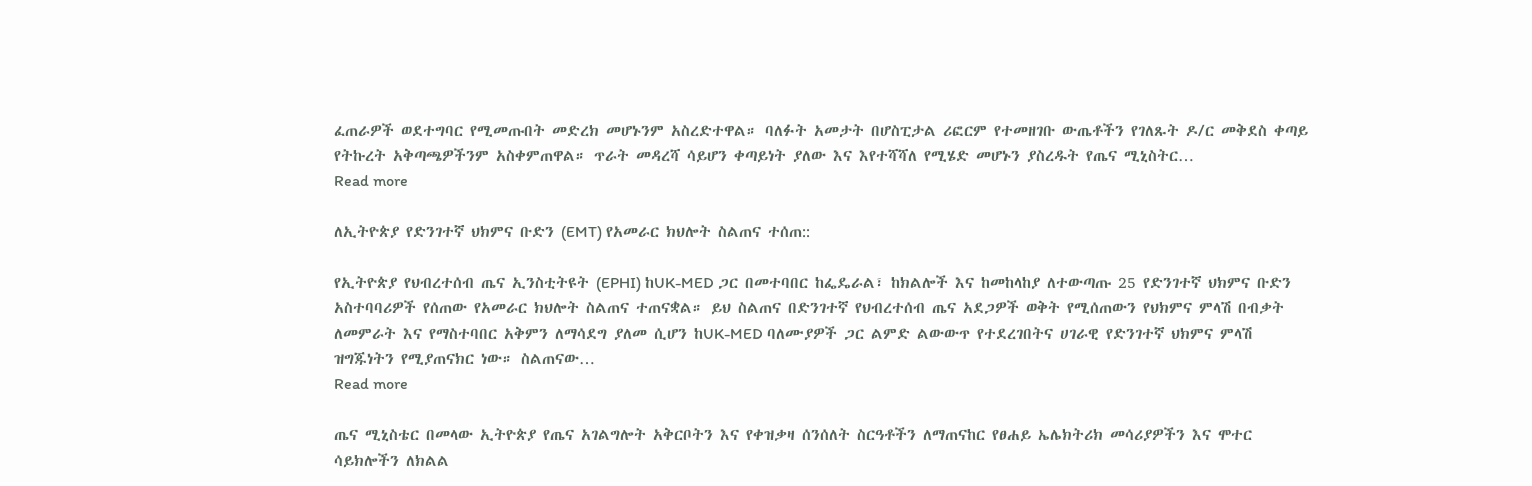ፈጠራዎች ወደተግባር የሚመጡበት መድረክ መሆኑንም አስረድተዋል። ባለፉት አመታት በሆስፒታል ሪፎርም የተመዘገቡ ውጤቶችን የገለጹት ዶ/ር መቅደስ ቀጣይ የትኩረት አቅጣጫዎችንም አስቀምጠዋል። ጥራት መዳረሻ ሳይሆን ቀጣይነት ያለው እና እየተሻሻለ የሚሄድ መሆኑን ያስረዱት የጤና ሚኒስትር…
Read more

ለኢትዮጵያ የድንገተኛ ህክምና ቡድን (EMT) የአመራር ክህሎት ስልጠና ተሰጠ::

የኢትዮጵያ የህብረተሰብ ጤና ኢንስቲትዩት (EPHI) ከUK-MED ጋር በመተባበር ከፌዴራል፣ ከክልሎች እና ከመከላከያ ለተውጣጡ 25 የድንገተኛ ህክምና ቡድን አስተባባሪዎች የሰጠው የአመራር ክህሎት ስልጠና ተጠናቋል። ይህ ስልጠና በድንገተኛ የህብረተሰብ ጤና አደጋዎች ወቅት የሚሰጠውን የህክምና ምላሽ በብቃት ለመምራት እና የማስተባበር አቅምን ለማሳደግ ያለመ ሲሆን ከUK-MED ባለሙያዎች ጋር ልምድ ልውውጥ የተደረገበትና ሀገራዊ የድንገተኛ ህክምና ምላሽ ዝግጁነትን የሚያጠናክር ነው። ስልጠናው…
Read more

ጤና ሚኒስቴር በመላው ኢትዮጵያ የጤና አገልግሎት አቅርቦትን እና የቀዝቃዛ ሰንሰለት ስርዓቶችን ለማጠናከር የፀሐይ ኤሌክትሪክ መሳሪያዎችን እና ሞተር ሳይክሎችን ለክልል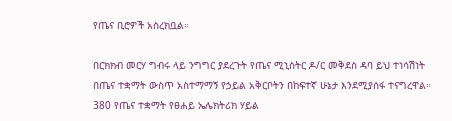የጤና ቢሮዎች አስረክቧል።

በርክክብ መርሃ ግብሩ ላይ ንግግር ያደረጉት የጤና ሚኒስትር ዶ/ር መቅደስ ዳባ ይህ ተነሳሽነት በጤና ተቋማት ውስጥ አስተማማኝ የኃይል አቅርቦትን በከፍተኛ ሁኔታ እንደሚያሰፋ ተናግረዋል። 380 የጤና ተቋማት የፀሐይ ኤሌክትሪክ ሃይል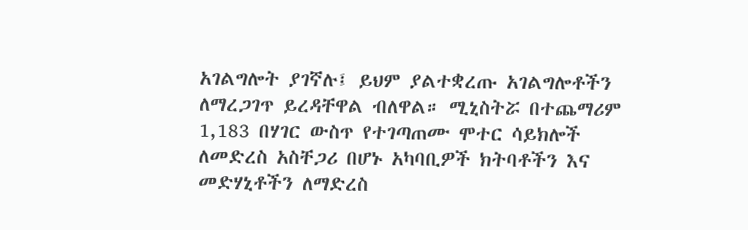አገልግሎት ያገኛሉ፤ ይህም ያልተቋረጡ አገልግሎቶችን ለማረጋገጥ ይረዳቸዋል ብለዋል። ሚኒስትሯ በተጨማሪም 1,183 በሃገር ውስጥ የተገጣጠሙ ሞተር ሳይክሎች ለመድረስ አስቸጋሪ በሆኑ አካባቢዎች ክትባቶችን እና መድሃኒቶችን ለማድረስ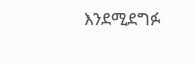እንደሚደግፉ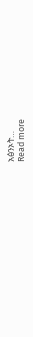አፅንኦት…
Read more